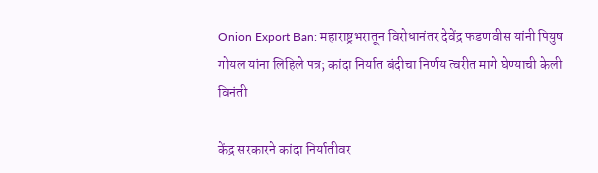Onion Export Ban: महाराष्ट्रभरातून विरोधानंतर देवेंद्र फडणवीस यांनी पियुष गोयल यांना लिहिले पत्र; कांदा निर्यात बंदीचा निर्णय त्वरीत मागे घेण्याची केली विनंती

केंद्र सरकारने कांदा निर्यातीवर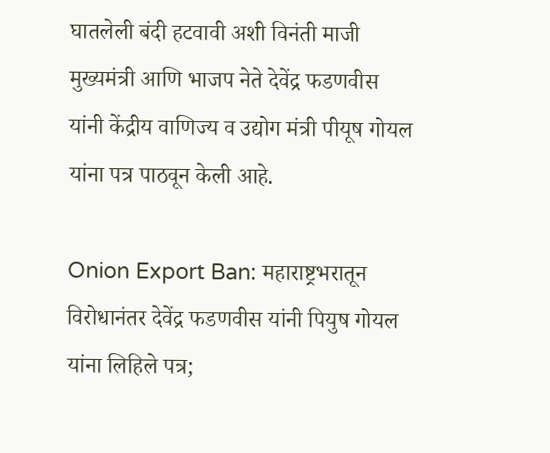घातलेली बंदी हटवावी अशी विनंती माजी मुख्यमंत्री आणि भाजप नेते देवेंद्र फडणवीस यांनी केंद्रीय वाणिज्य व उद्योग मंत्री पीयूष गोयल यांना पत्र पाठवून केली आहे.

Onion Export Ban: महाराष्ट्रभरातून विरोधानंतर देवेंद्र फडणवीस यांनी पियुष गोयल यांना लिहिले पत्र;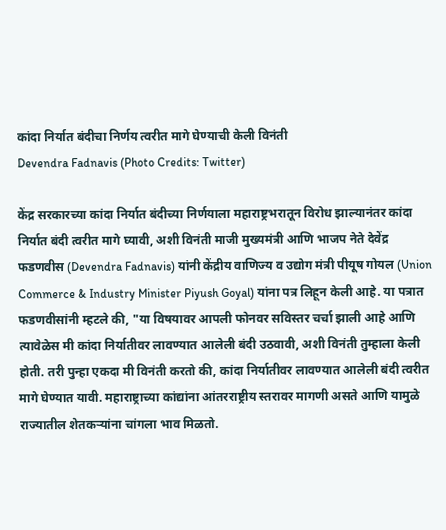कांदा निर्यात बंदीचा निर्णय त्वरीत मागे घेण्याची केली विनंती
Devendra Fadnavis (Photo Credits: Twitter)

केंद्र सरकारच्या कांदा निर्यात बंदीच्या निर्णयाला महाराष्ट्रभरातून विरोध झाल्यानंतर कांदा निर्यात बंदी त्वरीत मागे घ्यावी, अशी विनंती माजी मुख्यमंत्री आणि भाजप नेते देवेंद्र फडणवीस (Devendra Fadnavis) यांनी केंद्रीय वाणिज्य व उद्योग मंत्री पीयूष गोयल (Union Commerce & Industry Minister Piyush Goyal) यांना पत्र लिहून केली आहे. या पत्रात फडणवीसांनी म्हटले की, "या विषयावर आपली फोनवर सविस्तर चर्चा झाली आहे आणि त्यावेळेस मी कांदा निर्यातीवर लावण्यात आलेली बंदी उठवावी, अशी विनंती तुम्हाला केली होती. तरी पुन्हा एकदा मी विनंती करतो की, कांदा निर्यातीवर लावण्यात आलेली बंदी त्वरीत मागे घेण्यात यावी. महाराष्ट्राच्या कांद्यांना आंतरराष्ट्रीय स्तरावर मागणी असते आणि यामुळे राज्यातील शेतकऱ्यांना चांगला भाव मिळतो.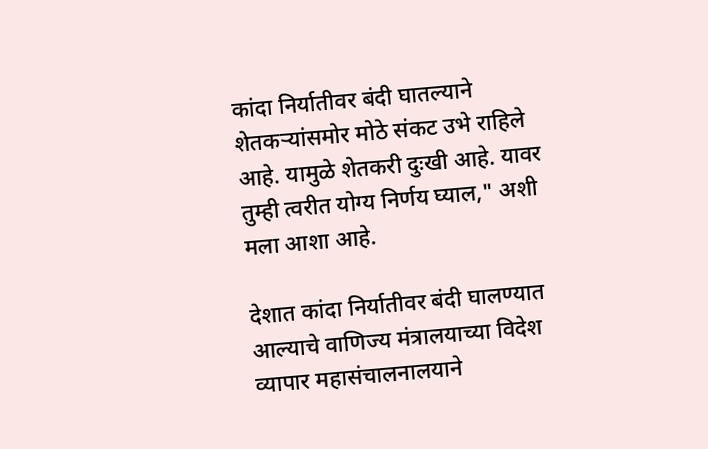कांदा निर्यातीवर बंदी घातल्याने शेतकऱ्यांसमोर मोठे संकट उभे राहिले आहे. यामुळे शेतकरी दुःखी आहे. यावर तुम्ही त्वरीत योग्य निर्णय घ्याल," अशी मला आशा आहे.

देशात कांदा निर्यातीवर बंदी घालण्यात आल्याचे वाणिज्य मंत्रालयाच्या विदेश व्यापार महासंचालनालयाने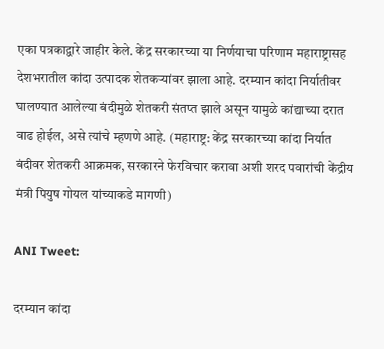एका पत्रकाद्वारे जाहीर केले. केंद्र सरकारच्या या निर्णयाचा परिणाम महाराष्ट्रासह देशभरातील कांदा उत्पादक शेतकऱ्यांवर झाला आहे. दरम्यान कांदा निर्यातीवर घालण्यात आलेल्या बंदीमुळे शेतकरी संतप्त झाले असून यामुळे कांद्याच्या दरात वाढ होईल, असे त्यांचे म्हणणे आहे. (महाराष्ट्र: केंद्र सरकारच्या कांदा निर्यात बंदीवर शेतकरी आक्रमक, सरकारने फेरविचार करावा अशी शरद पवारांची केंद्रीय मंत्री पियुष गोयल यांच्याकडे मागणी)

ANI Tweet:

दरम्यान कांदा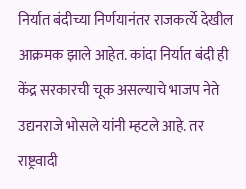निर्यात बंदीच्या निर्णयानंतर राजकर्त्ये देखील आक्रमक झाले आहेत. कांदा निर्यात बंदी ही केंद्र सरकारची चूक असल्याचे भाजप नेते उद्यनराजे भोसले यांनी म्हटले आहे. तर राष्ट्रवादी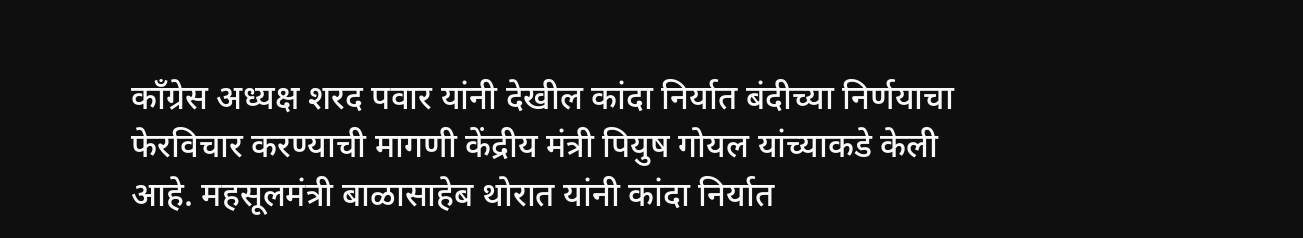काँग्रेस अध्यक्ष शरद पवार यांनी देखील कांदा निर्यात बंदीच्या निर्णयाचा फेरविचार करण्याची मागणी केंद्रीय मंत्री पियुष गोयल यांच्याकडे केली आहे. महसूलमंत्री बाळासाहेब थोरात यांनी कांदा निर्यात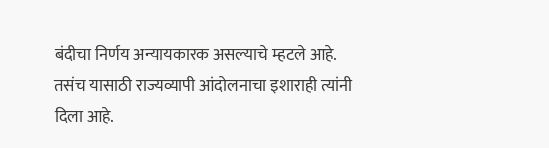बंदीचा निर्णय अन्यायकारक असल्याचे म्हटले आहे. तसंच यासाठी राज्यव्यापी आंदोलनाचा इशाराही त्यांनी दिला आहे.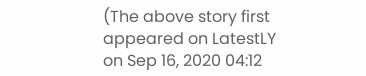(The above story first appeared on LatestLY on Sep 16, 2020 04:12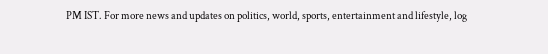PM IST. For more news and updates on politics, world, sports, entertainment and lifestyle, log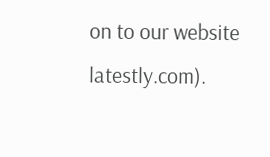on to our website latestly.com).